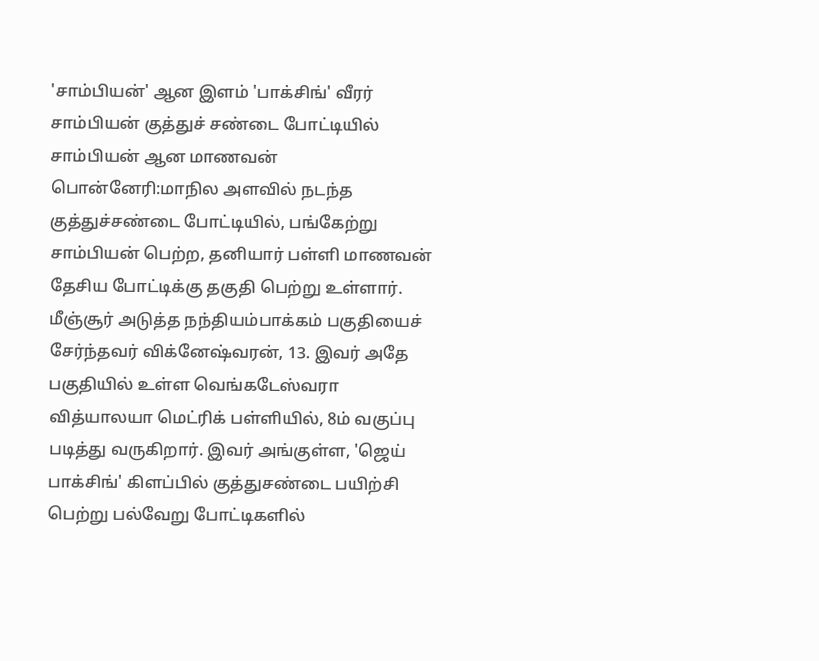'சாம்பியன்' ஆன இளம் 'பாக்சிங்' வீரர் சாம்பியன் குத்துச் சண்டை போட்டியில் சாம்பியன் ஆன மாணவன்
பொன்னேரி:மாநில அளவில் நடந்த குத்துச்சண்டை போட்டியில், பங்கேற்று சாம்பியன் பெற்ற, தனியார் பள்ளி மாணவன் தேசிய போட்டிக்கு தகுதி பெற்று உள்ளார்.
மீஞ்சூர் அடுத்த நந்தியம்பாக்கம் பகுதியைச் சேர்ந்தவர் விக்னேஷ்வரன், 13. இவர் அதே பகுதியில் உள்ள வெங்கடேஸ்வரா வித்யாலயா மெட்ரிக் பள்ளியில், 8ம் வகுப்பு படித்து வருகிறார். இவர் அங்குள்ள, 'ஜெய் பாக்சிங்' கிளப்பில் குத்துசண்டை பயிற்சி பெற்று பல்வேறு போட்டிகளில்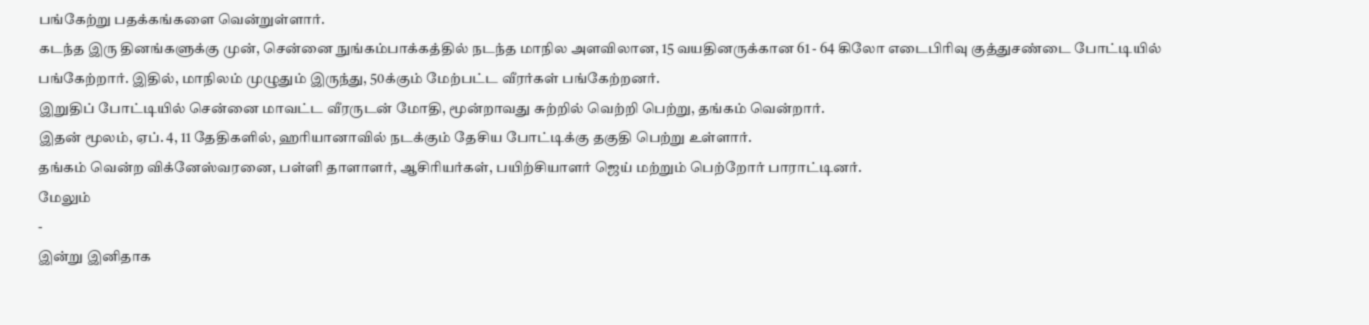பங்கேற்று பதக்கங்களை வென்றுள்ளார்.
கடந்த இரு தினங்களுக்கு முன், சென்னை நுங்கம்பாக்கத்தில் நடந்த மாநில அளவிலான, 15 வயதினருக்கான 61 - 64 கிலோ எடைபிரிவு குத்துசண்டை போட்டியில் பங்கேற்றார். இதில், மாநிலம் முழுதும் இருந்து, 50க்கும் மேற்பட்ட வீரர்கள் பங்கேற்றனர்.
இறுதிப் போட்டியில் சென்னை மாவட்ட வீரருடன் மோதி, மூன்றாவது சுற்றில் வெற்றி பெற்று, தங்கம் வென்றார்.
இதன் மூலம், ஏப். 4, 11 தேதிகளில், ஹரியானாவில் நடக்கும் தேசிய போட்டிக்கு தகுதி பெற்று உள்ளார்.
தங்கம் வென்ற விக்னேஸ்வரனை, பள்ளி தாளாளர், ஆசிரியர்கள், பயிற்சியாளர் ஜெய் மற்றும் பெற்றோர் பாராட்டினர்.
மேலும்
-
இன்று இனிதாக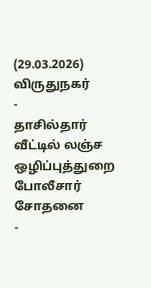(29.03.2026) விருதுநகர்
-
தாசில்தார் வீட்டில் லஞ்ச ஒழிப்புத்துறை போலீசார் சோதனை
-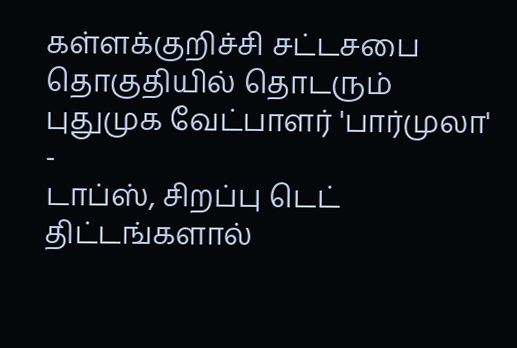கள்ளக்குறிச்சி சட்டசபை தொகுதியில் தொடரும் புதுமுக வேட்பாளர் 'பார்முலா'
-
டாப்ஸ், சிறப்பு டெட் திட்டங்களால்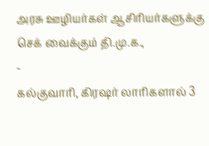அரசு ஊழியர்கள் ஆசிரியர்களுக்கு செக் வைக்கும் தி.மு.க.,
-
கல்குவாரி, கிரஷர் லாரிகளால் 3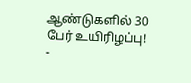ஆண்டுகளில் 30 பேர் உயிரிழப்பு!
-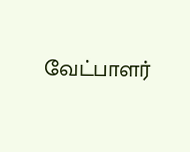வேட்பாளர்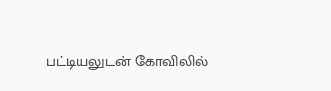பட்டியலுடன் கோவிலில்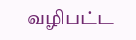வழிபட்ட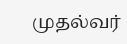முதல்வர்